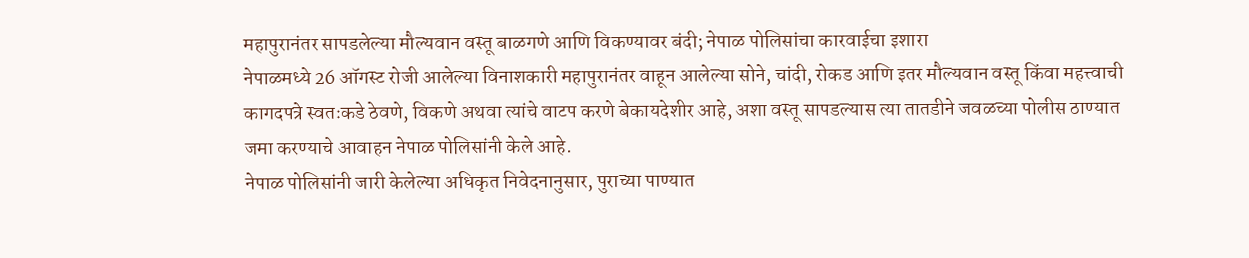महापुरानंतर सापडलेल्या मौल्यवान वस्तू बाळगणे आणि विकण्यावर बंदी; नेपाळ पोलिसांचा कारवाईचा इशारा
नेपाळमध्ये 26 ऑगस्ट रोजी आलेल्या विनाशकारी महापुरानंतर वाहून आलेल्या सोने, चांदी, रोकड आणि इतर मौल्यवान वस्तू किंवा महत्त्वाची कागदपत्रे स्वतःकडे ठेवणे, विकणे अथवा त्यांचे वाटप करणे बेकायदेशीर आहे, अशा वस्तू सापडल्यास त्या तातडीने जवळच्या पोलीस ठाण्यात जमा करण्याचे आवाहन नेपाळ पोलिसांनी केले आहे.
नेपाळ पोलिसांनी जारी केलेल्या अधिकृत निवेदनानुसार, पुराच्या पाण्यात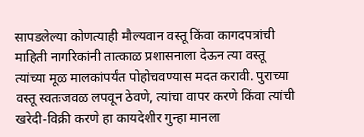सापडलेल्या कोणत्याही मौल्यवान वस्तू किंवा कागदपत्रांची माहिती नागरिकांनी तात्काळ प्रशासनाला देऊन त्या वस्तू त्यांच्या मूळ मालकांपर्यंत पोहोचवण्यास मदत करावी. पुराच्या वस्तू स्वतःजवळ लपवून ठेवणे, त्यांचा वापर करणे किंवा त्यांची खरेदी-विक्री करणे हा कायदेशीर गुन्हा मानला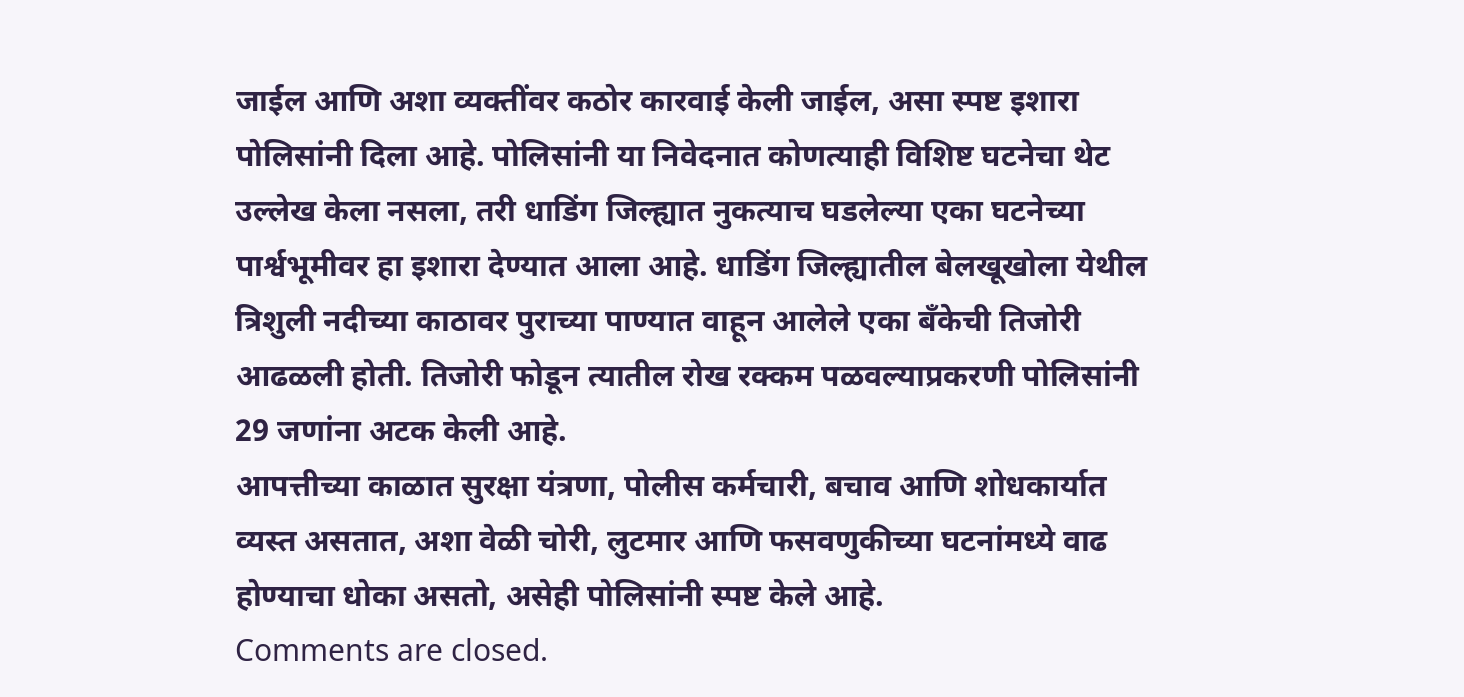जाईल आणि अशा व्यक्तींवर कठोर कारवाई केली जाईल, असा स्पष्ट इशारा पोलिसांनी दिला आहे. पोलिसांनी या निवेदनात कोणत्याही विशिष्ट घटनेचा थेट उल्लेख केला नसला, तरी धाडिंग जिल्ह्यात नुकत्याच घडलेल्या एका घटनेच्या पार्श्वभूमीवर हा इशारा देण्यात आला आहे. धाडिंग जिल्ह्यातील बेलखूखोला येथील त्रिशुली नदीच्या काठावर पुराच्या पाण्यात वाहून आलेले एका बँकेची तिजोरी आढळली होती. तिजोरी फोडून त्यातील रोख रक्कम पळवल्याप्रकरणी पोलिसांनी 29 जणांना अटक केली आहे.
आपत्तीच्या काळात सुरक्षा यंत्रणा, पोलीस कर्मचारी, बचाव आणि शोधकार्यात व्यस्त असतात, अशा वेळी चोरी, लुटमार आणि फसवणुकीच्या घटनांमध्ये वाढ होण्याचा धोका असतो, असेही पोलिसांनी स्पष्ट केले आहे.
Comments are closed.